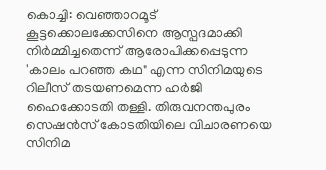കൊച്ചി: വെഞ്ഞാറമൂട് കൂട്ടക്കൊലക്കേസിനെ ആസ്പദമാക്കി നിർമ്മിച്ചതെന്ന് ആരോപിക്കപ്പെടുന്ന 'കാലം പറഞ്ഞ കഥ" എന്ന സിനിമയുടെ റിലീസ് തടയണമെന്ന ഹർജി ഹൈക്കോടതി തള്ളി. തിരുവനന്തപുരം സെഷൻസ് കോടതിയിലെ വിചാരണയെ സിനിമ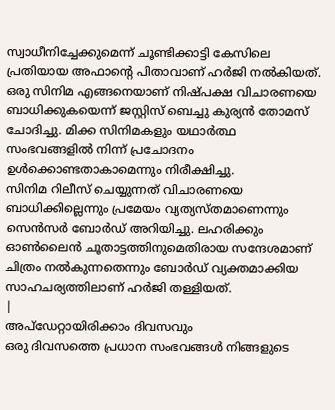സ്വാധീനിച്ചേക്കുമെന്ന് ചൂണ്ടിക്കാട്ടി കേസിലെ പ്രതിയായ അഫാന്റെ പിതാവാണ് ഹർജി നൽകിയത്.
ഒരു സിനിമ എങ്ങനെയാണ് നിഷ്പക്ഷ വിചാരണയെ ബാധിക്കുകയെന്ന് ജസ്റ്റിസ് ബെച്ചു കുര്യൻ തോമസ് ചോദിച്ചു. മിക്ക സിനിമകളും യഥാർത്ഥ സംഭവങ്ങളിൽ നിന്ന് പ്രചോദനം ഉൾക്കൊണ്ടതാകാമെന്നും നിരീക്ഷിച്ചു.
സിനിമ റിലീസ് ചെയ്യുന്നത് വിചാരണയെ ബാധിക്കില്ലെന്നും പ്രമേയം വ്യത്യസ്തമാണെന്നും സെൻസർ ബോർഡ് അറിയിച്ചു. ലഹരിക്കും ഓൺലൈൻ ചൂതാട്ടത്തിനുമെതിരായ സന്ദേശമാണ് ചിത്രം നൽകുന്നതെന്നും ബോർഡ് വ്യക്തമാക്കിയ സാഹചര്യത്തിലാണ് ഹർജി തള്ളിയത്.
|
അപ്ഡേറ്റായിരിക്കാം ദിവസവും
ഒരു ദിവസത്തെ പ്രധാന സംഭവങ്ങൾ നിങ്ങളുടെ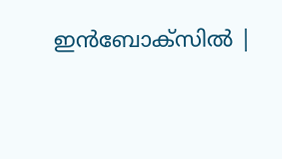ഇൻബോക്സിൽ |